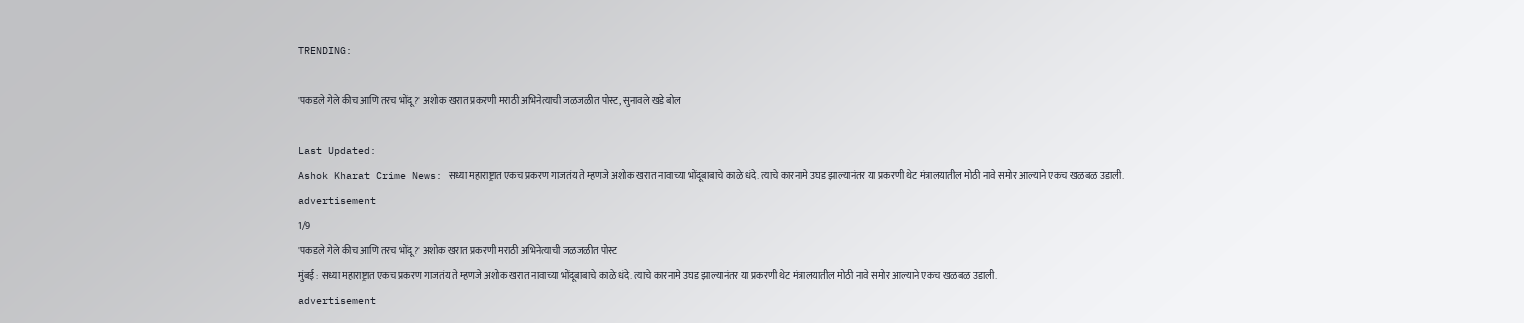TRENDING:

'पकडले गेले कीच आणि तरच भोंदू?' अशोक खरात प्रकरणी मराठी अभिनेत्याची जळजळीत पोस्ट, सुनावले खडे बोल

Last Updated:
Ashok Kharat Crime News: सध्या महाराष्ट्रात एकच प्रकरण गाजतंय ते म्हणजे अशोक खरात नावाच्या भोंदूबाबाचे काळे धंदे. त्याचे कारनामे उघड झाल्यानंतर या प्रकरणी थेट मंत्रालयातील मोठी नावे समोर आल्याने एकच खळबळ उडाली.
advertisement
1/9
'पकडले गेले कीच आणि तरच भोंदू?' अशोक खरात प्रकरणी मराठी अभिनेत्याची जळजळीत पोस्ट
मुंबई : सध्या महाराष्ट्रात एकच प्रकरण गाजतंय ते म्हणजे अशोक खरात नावाच्या भोंदूबाबाचे काळे धंदे. त्याचे कारनामे उघड झाल्यानंतर या प्रकरणी थेट मंत्रालयातील मोठी नावे समोर आल्याने एकच खळबळ उडाली.
advertisement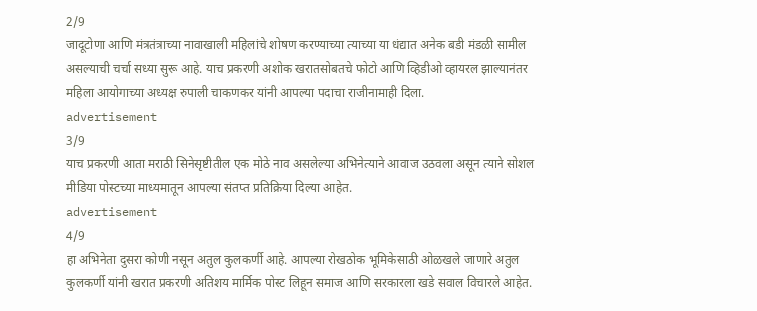2/9
जादूटोणा आणि मंत्रतंत्राच्या नावाखाली महिलांचे शोषण करण्याच्या त्याच्या या धंद्यात अनेक बडी मंडळी सामील असल्याची चर्चा सध्या सुरू आहे. याच प्रकरणी अशोक खरातसोबतचे फोटो आणि व्हिडीओ व्हायरल झाल्यानंतर महिला आयोगाच्या अध्यक्ष रुपाली चाकणकर यांनी आपल्या पदाचा राजीनामाही दिला.
advertisement
3/9
याच प्रकरणी आता मराठी सिनेसृष्टीतील एक मोठे नाव असलेल्या अभिनेत्याने आवाज उठवला असून त्याने सोशल मीडिया पोस्टच्या माध्यमातून आपल्या संतप्त प्रतिक्रिया दिल्या आहेत.
advertisement
4/9
हा अभिनेता दुसरा कोणी नसून अतुल कुलकर्णी आहे. आपल्या रोखठोक भूमिकेसाठी ओळखले जाणारे अतुल कुलकर्णी यांनी खरात प्रकरणी अतिशय मार्मिक पोस्ट लिहून समाज आणि सरकारला खडे सवाल विचारले आहेत.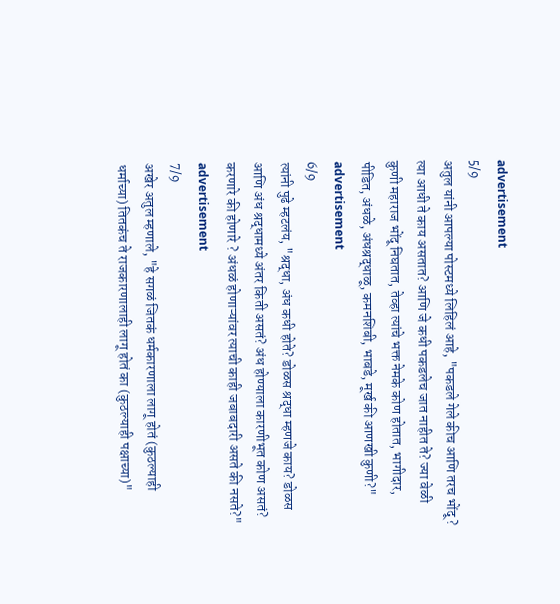advertisement
5/9
अतुल यांनी आपल्या पोस्टमध्ये लिहिलं आहे, "पकडले गेले कीच आणि तरच भोंदू ? त्या आधी ते काय असतात? आणि जे कधी पकडलेच जात नाहीत ते? ज्या वेळी कुणी महाराज भोंदू निघतात, तेव्हा त्यांचे भक्त नेमके कोण होतात, भागीदार, पीडित, अंधळे, अंधश्रद्धाळू, कमनशिबी, भाबडे, मूर्ख की आणखी कुणी?"
advertisement
6/9
त्यांनी पुढे म्हटलंय, "श्रद्धा, अंध कधी होते? डोळस श्रद्धा म्हणजे काय? डोळस आणि अंध श्रद्धामध्ये अंतर किती असतं? अंध होण्याला कारणीभूत कोण असतं? करणारे की होणारे ? अंधळं होणाऱ्यांवर त्याची काही जबाबदारी असते की नसते?"
advertisement
7/9
अखेर अतुल म्हणाले, "हे सगळं जितकं धर्मकारणाला लागू होतं (कुठल्याही धर्माच्या) तितकंच ते राजकारणालाही लागू होतं का (कुठल्याही पक्षाच्या)"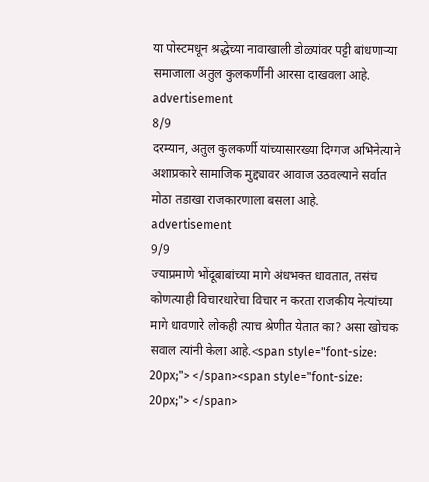या पोस्टमधून श्रद्धेच्या नावाखाली डोळ्यांवर पट्टी बांधणाऱ्या समाजाला अतुल कुलकर्णींनी आरसा दाखवला आहे.
advertisement
8/9
दरम्यान, अतुल कुलकर्णी यांच्यासारख्या दिग्गज अभिनेत्याने अशाप्रकारे सामाजिक मुद्द्यावर आवाज उठवल्याने सर्वात मोठा तडाखा राजकारणाला बसला आहे.
advertisement
9/9
ज्याप्रमाणे भोंदूबाबांच्या मागे अंधभक्त धावतात, तसंच कोणत्याही विचारधारेचा विचार न करता राजकीय नेत्यांच्या मागे धावणारे लोकही त्याच श्रेणीत येतात का? असा खोचक सवाल त्यांनी केला आहे.<span style="font-size: 20px;"> </span><span style="font-size: 20px;"> </span>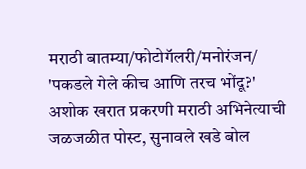मराठी बातम्या/फोटोगॅलरी/मनोरंजन/
'पकडले गेले कीच आणि तरच भोंदू?' अशोक खरात प्रकरणी मराठी अभिनेत्याची जळजळीत पोस्ट, सुनावले खडे बोल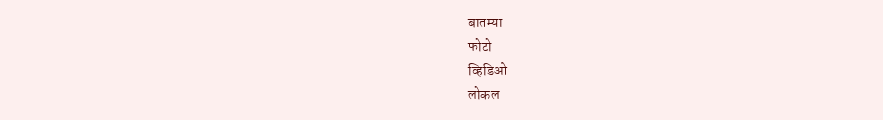बातम्या
फोटो
व्हिडिओ
लोकल